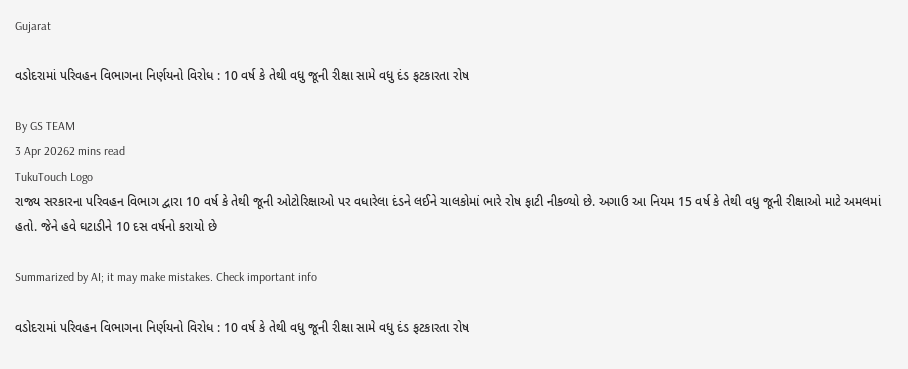Gujarat

વડોદરામાં પરિવહન વિભાગના નિર્ણયનો વિરોધ : 10 વર્ષ કે તેથી વધુ જૂની રીક્ષા સામે વધુ દંડ ફટકારતા રોષ

By GS TEAM
3 Apr 20262 mins read
TukuTouch Logo
રાજ્ય સરકારના પરિવહન વિભાગ દ્વારા 10 વર્ષ કે તેથી જૂની ઓટોરિક્ષાઓ પર વધારેલા દંડને લઈને ચાલકોમાં ભારે રોષ ફાટી નીકળ્યો છે. અગાઉ આ નિયમ 15 વર્ષ કે તેથી વધુ જૂની રીક્ષાઓ માટે અમલમાં હતો. જેને હવે ઘટાડીને 10 દસ વર્ષનો કરાયો છે

Summarized by AI; it may make mistakes. Check important info

વડોદરામાં પરિવહન વિભાગના નિર્ણયનો વિરોધ : 10 વર્ષ કે તેથી વધુ જૂની રીક્ષા સામે વધુ દંડ ફટકારતા રોષ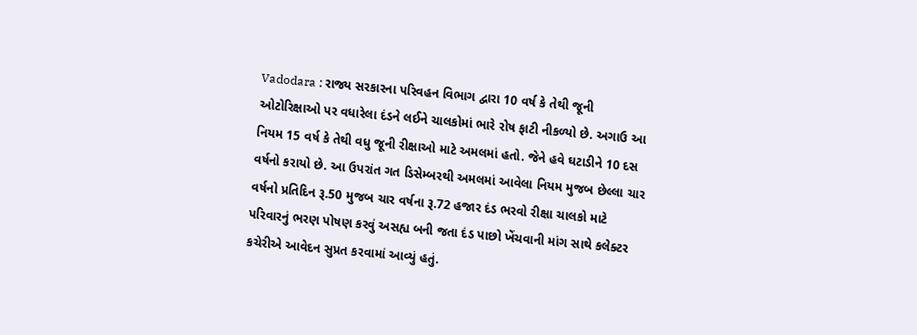Vadodara : રાજ્ય સરકારના પરિવહન વિભાગ દ્વારા 10 વર્ષ કે તેથી જૂની ઓટોરિક્ષાઓ પર વધારેલા દંડને લઈને ચાલકોમાં ભારે રોષ ફાટી નીકળ્યો છે. અગાઉ આ નિયમ 15 વર્ષ કે તેથી વધુ જૂની રીક્ષાઓ માટે અમલમાં હતો. જેને હવે ઘટાડીને 10 દસ વર્ષનો કરાયો છે. આ ઉપરાંત ગત ડિસેમ્બરથી અમલમાં આવેલા નિયમ મુજબ છેલ્લા ચાર વર્ષનો પ્રતિદિન રૂ.50 મુજબ ચાર વર્ષના રૂ.72 હજાર દંડ ભરવો રીક્ષા ચાલકો માટે પરિવારનું ભરણ પોષણ કરવું અસહ્ય બની જતા દંડ પાછો ખેંચવાની માંગ સાથે કલેક્ટર કચેરીએ આવેદન સુપ્રત કરવામાં આવ્યું હતું.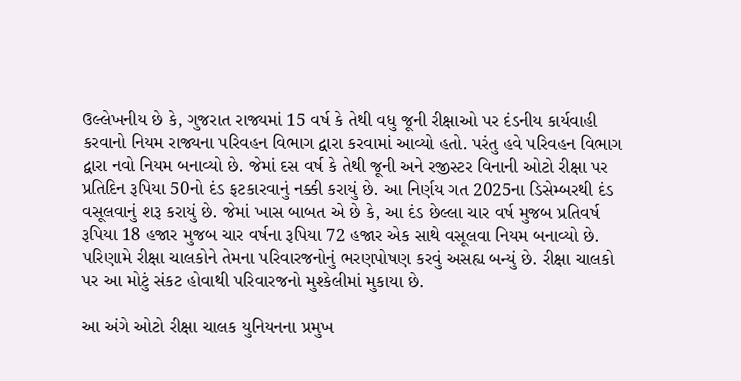ઉલ્લેખનીય છે કે, ગુજરાત રાજ્યમાં 15 વર્ષ કે તેથી વધુ જૂની રીક્ષાઓ પર દંડનીય કાર્યવાહી કરવાનો નિયમ રાજ્યના પરિવહન વિભાગ દ્વારા કરવામાં આવ્યો હતો. પરંતુ હવે પરિવહન વિભાગ દ્વારા નવો નિયમ બનાવ્યો છે. જેમાં દસ વર્ષ કે તેથી જૂની અને રજીસ્ટર વિનાની ઓટો રીક્ષા પર પ્રતિદિન રૂપિયા 50નો દંડ ફટકારવાનું નક્કી કરાયું છે. આ નિર્ણય ગત 2025ના ડિસેમ્બરથી દંડ વસૂલવાનું શરૂ કરાયું છે. જેમાં ખાસ બાબત એ છે કે, આ દંડ છેલ્લા ચાર વર્ષ મુજબ પ્રતિવર્ષ રૂપિયા 18 હજાર મુજબ ચાર વર્ષના રૂપિયા 72 હજાર એક સાથે વસૂલવા નિયમ બનાવ્યો છે. પરિણામે રીક્ષા ચાલકોને તેમના પરિવારજનોનું ભરણપોષણ કરવું અસહ્ય બન્યું છે. રીક્ષા ચાલકો પર આ મોટું સંકટ હોવાથી પરિવારજનો મુશ્કેલીમાં મુકાયા છે.

આ અંગે ઓટો રીક્ષા ચાલક યુનિયનના પ્રમુખ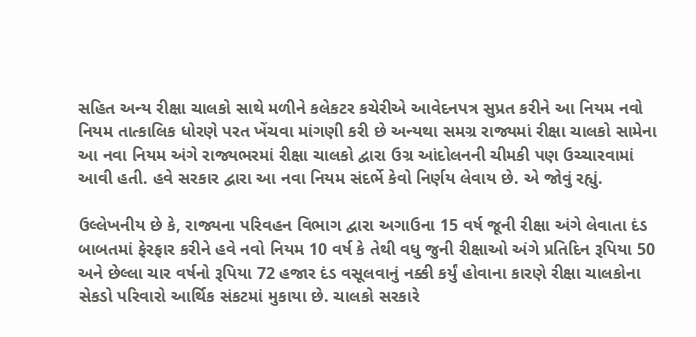સહિત અન્ય રીક્ષા ચાલકો સાથે મળીને કલેકટર કચેરીએ આવેદનપત્ર સુપ્રત કરીને આ નિયમ નવો નિયમ તાત્કાલિક ધોરણે પરત ખેંચવા માંગણી કરી છે અન્યથા સમગ્ર રાજ્યમાં રીક્ષા ચાલકો સામેના આ નવા નિયમ અંગે રાજ્યભરમાં રીક્ષા ચાલકો દ્વારા ઉગ્ર આંદોલનની ચીમકી પણ ઉચ્ચારવામાં આવી હતી. હવે સરકાર દ્વારા આ નવા નિયમ સંદર્ભે કેવો નિર્ણય લેવાય છે. એ જોવું રહ્યું.

ઉલ્લેખનીય છે કે, રાજ્યના પરિવહન વિભાગ દ્વારા અગાઉના 15 વર્ષ જૂની રીક્ષા અંગે લેવાતા દંડ બાબતમાં ફેરફાર કરીને હવે નવો નિયમ 10 વર્ષ કે તેથી વધુ જુની રીક્ષાઓ અંગે પ્રતિદિન રૂપિયા 50 અને છેલ્લા ચાર વર્ષનો રૂપિયા 72 હજાર દંડ વસૂલવાનું નક્કી કર્યું હોવાના કારણે રીક્ષા ચાલકોના સેકડો પરિવારો આર્થિક સંકટમાં મુકાયા છે. ચાલકો સરકારે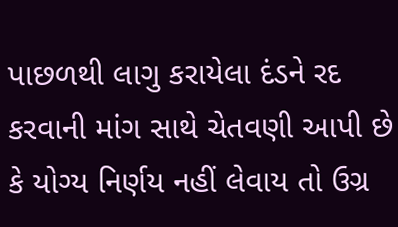પાછળથી લાગુ કરાયેલા દંડને રદ કરવાની માંગ સાથે ચેતવણી આપી છે કે યોગ્ય નિર્ણય નહીં લેવાય તો ઉગ્ર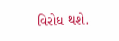વિરોધ થશે.